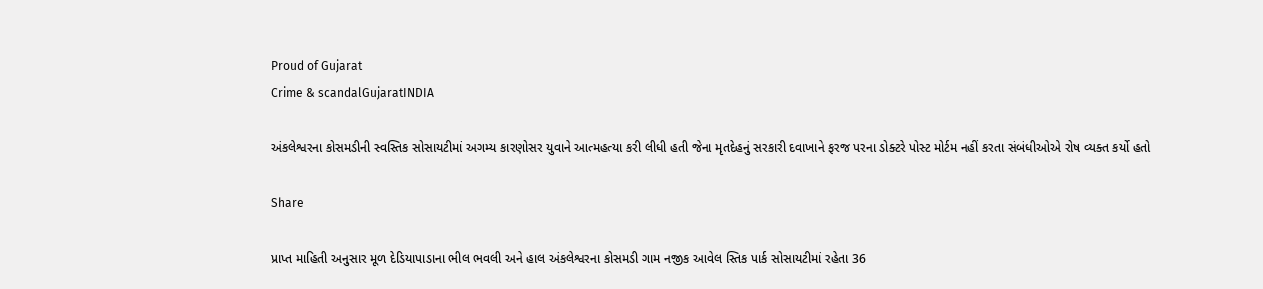Proud of Gujarat
Crime & scandalGujaratINDIA

અંકલેશ્વરના કોસમડીની સ્વસ્તિક સોસાયટીમાં અગમ્ય કારણોસર યુવાને આત્મહત્યા કરી લીધી હતી જેના મૃતદેહનું સરકારી દવાખાને ફરજ પરના ડોક્ટરે પોસ્ટ મોર્ટમ નહીં કરતા સંબંધીઓએ રોષ વ્યક્ત કર્યો હતો

Share

પ્રાપ્ત માહિતી અનુસાર મૂળ દેડિયાપાડાના ભીલ ભવલી અને હાલ અંકલેશ્વરના કોસમડી ગામ નજીક આવેલ સ્તિક પાર્ક સોસાયટીમાં રહેતા 36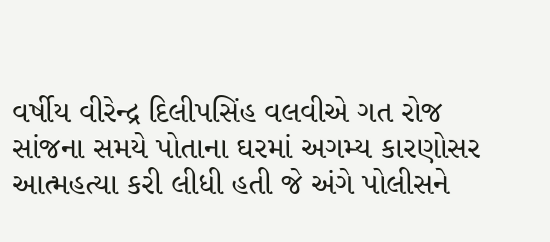વર્ષીય વીરેન્દ્ર દિલીપસિંહ વલવીએ ગત રોજ સાંજના સમયે પોતાના ઘરમાં અગમ્ય કારણોસર આત્મહત્યા કરી લીધી હતી જે અંગે પોલીસને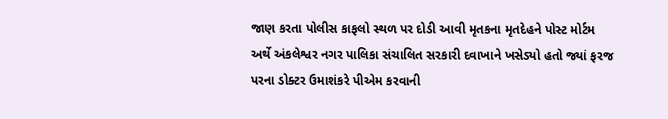જાણ કરતા પોલીસ કાફલો સ્થળ પર દોડી આવી મૃતકના મૃતદેહને પોસ્ટ મોર્ટમ અર્થે અંકલેશ્વર નગર પાલિકા સંચાલિત સરકારી દવાખાને ખસેડ્યો હતો જ્યાં ફરજ પરના ડોક્ટર ઉમાશંકરે પીએમ કરવાની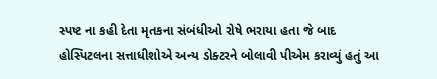સ્પષ્ટ ના કહી દેતા મૃતકના સંબંધીઓ રોષે ભરાયા હતા જે બાદ હોસ્પિટલના સત્તાધીશોએ અન્ય ડોક્ટરને બોલાવી પીએમ કરાવ્યું હતું આ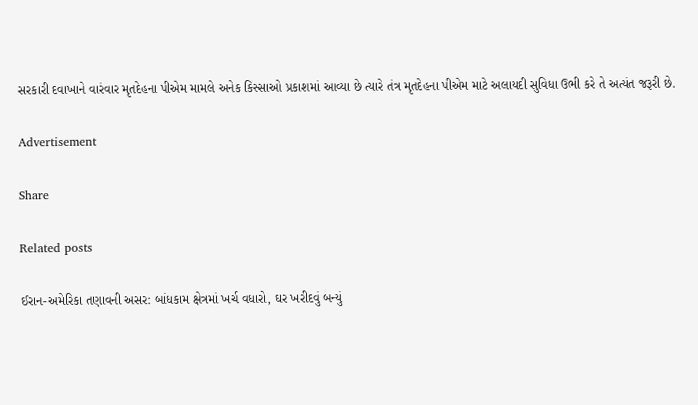સરકારી દવાખાને વારંવાર મૃતદેહના પીએમ મામલે અનેક કિસ્સાઓ પ્રકાશમાં આવ્યા છે ત્યારે તંત્ર મૃતદેહના પીએમ માટે અલાયદી સુવિધા ઉભી કરે તે અત્યંત જરૂરી છે.

Advertisement

Share

Related posts

ઈરાન-અમેરિકા તણાવની અસર: બાંધકામ ક્ષેત્રમાં ખર્ચ વધારો, ઘર ખરીદવું બન્યું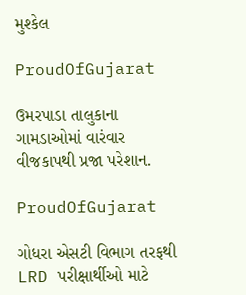મુશ્કેલ

ProudOfGujarat

ઉમરપાડા તાલુકાના ગામડાઓમાં વારંવાર વીજકાપથી પ્રજા પરેશાન.

ProudOfGujarat

ગોધરા એસટી વિભાગ તરફથી LRD પરીક્ષાર્થીઓ માટે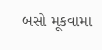બસો મૂકવામા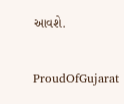આવશે.

ProudOfGujarat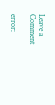Leave a Comment

error: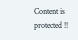Content is protected !!